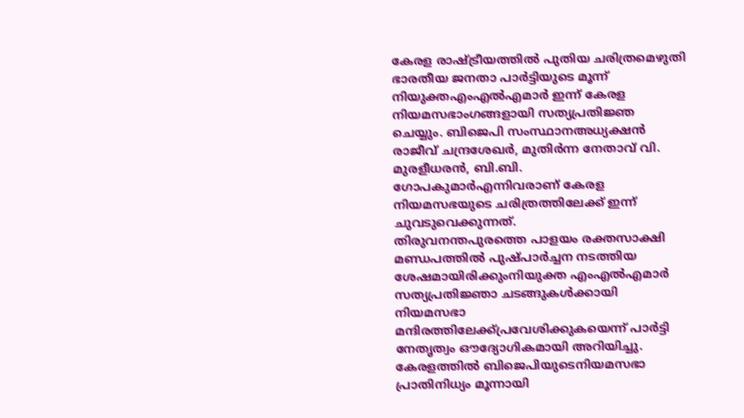കേരള രാഷ്ട്രീയത്തിൽ പുതിയ ചരിത്രമെഴുതി ഭാരതീയ ജനതാ പാർട്ടിയുടെ മൂന്ന് നിയുക്തഎംഎൽഎമാർ ഇന്ന് കേരള നിയമസഭാംഗങ്ങളായി സത്യപ്രതിജ്ഞ ചെയ്യും. ബിജെപി സംസ്ഥാനഅധ്യക്ഷൻ രാജീവ് ചന്ദ്രശേഖർ, മുതിർന്ന നേതാവ് വി. മുരളീധരൻ, ബി.ബി. ഗോപകുമാർഎന്നിവരാണ് കേരള നിയമസഭയുടെ ചരിത്രത്തിലേക്ക് ഇന്ന് ചുവടുവെക്കുന്നത്.
തിരുവനന്തപുരത്തെ പാളയം രക്തസാക്ഷി മണ്ഡപത്തിൽ പുഷ്പാർച്ചന നടത്തിയ ശേഷമായിരിക്കുംനിയുക്ത എംഎൽഎമാർ സത്യപ്രതിജ്ഞാ ചടങ്ങുകൾക്കായി നിയമസഭാ മന്ദിരത്തിലേക്ക്പ്രവേശിക്കുകയെന്ന് പാർട്ടി നേതൃത്വം ഔദ്യോഗികമായി അറിയിച്ചു. കേരളത്തിൽ ബിജെപിയുടെനിയമസഭാ പ്രാതിനിധ്യം മൂന്നായി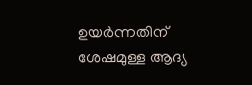ഉയർന്നതിന് ശേഷമുള്ള ആദ്യ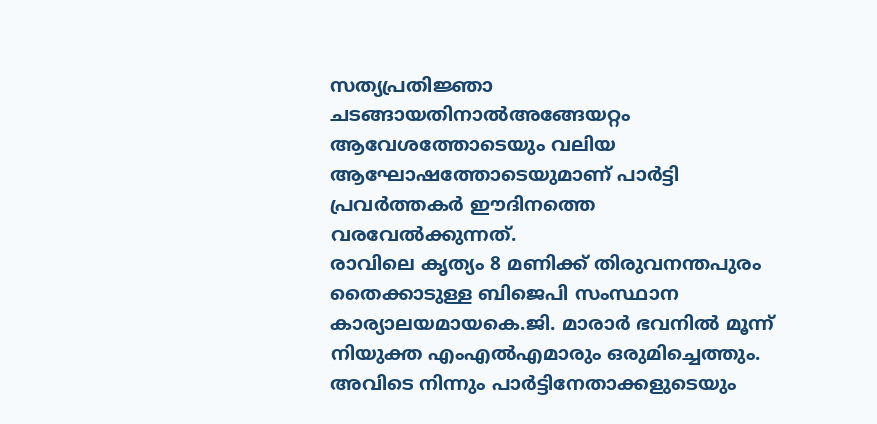സത്യപ്രതിജ്ഞാ ചടങ്ങായതിനാൽഅങ്ങേയറ്റം ആവേശത്തോടെയും വലിയ ആഘോഷത്തോടെയുമാണ് പാർട്ടി പ്രവർത്തകർ ഈദിനത്തെ വരവേൽക്കുന്നത്.
രാവിലെ കൃത്യം 8 മണിക്ക് തിരുവനന്തപുരം തൈക്കാടുള്ള ബിജെപി സംസ്ഥാന കാര്യാലയമായകെ.ജി. മാരാർ ഭവനിൽ മൂന്ന് നിയുക്ത എംഎൽഎമാരും ഒരുമിച്ചെത്തും. അവിടെ നിന്നും പാർട്ടിനേതാക്കളുടെയും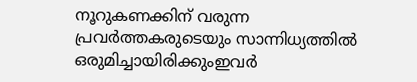നൂറുകണക്കിന് വരുന്ന പ്രവർത്തകരുടെയും സാന്നിധ്യത്തിൽ ഒരുമിച്ചായിരിക്കുംഇവർ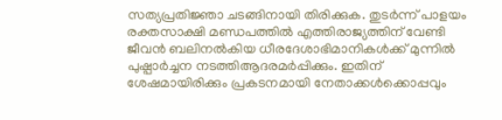സത്യപ്രതിജ്ഞാ ചടങ്ങിനായി തിരിക്കുക. തുടർന്ന് പാളയം രക്തസാക്ഷി മണ്ഡപത്തിൽ എത്തിരാജ്യത്തിന് വേണ്ടി ജീവൻ ബലിനൽകിയ ധീരദേശാഭിമാനികൾക്ക് മുന്നിൽ പുഷ്പാർച്ചന നടത്തിആദരമർപ്പിക്കും. ഇതിന് ശേഷമായിരിക്കും പ്രകടനമായി നേതാക്കൾക്കൊപ്പവും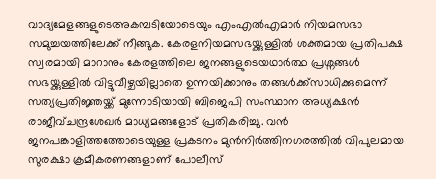വാദ്യമേളങ്ങളുടെഅകമ്പടിയോടെയും എംഎൽഎമാർ നിയമസഭാ സമുച്ചയത്തിലേക്ക് നീങ്ങുക. കേരളനിയമസഭയ്ക്കുള്ളിൽ ശക്തമായ പ്രതിപക്ഷ സ്വരമായി മാറാനും കേരളത്തിലെ ജനങ്ങളുടെയഥാർത്ഥ പ്രശ്നങ്ങൾ സഭയ്ക്കുള്ളിൽ വിട്ടുവീഴ്ചയില്ലാതെ ഉന്നയിക്കാനും തങ്ങൾക്ക്സാധിക്കുമെന്ന് സത്യപ്രതിജ്ഞയ്ക്ക് മുന്നോടിയായി ബിജെപി സംസ്ഥാന അധ്യക്ഷൻ രാജീവ്ചന്ദ്രശേഖർ മാധ്യമങ്ങളോട് പ്രതികരിച്ചു. വൻ ജനപങ്കാളിത്തത്തോടെയുള്ള പ്രകടനം മുൻനിർത്തിനഗരത്തിൽ വിപുലമായ സുരക്ഷാ ക്രമീകരണങ്ങളാണ് പോലീസ്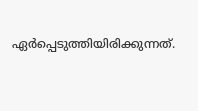ഏർപ്പെടുത്തിയിരിക്കുന്നത്.